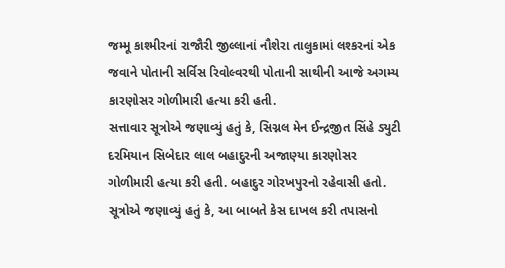જમ્મૂ કાશ્મીરનાં રાજૌરી જીલ્લાનાં નૌશેરા તાલુકામાં લશ્કરનાં એક જવાને પોતાની સર્વિસ રિવોલ્વરથી પોતાની સાથીની આજે અગમ્ય કારણોસર ગોળીમારી હત્યા કરી હતી.
સત્તાવાર સૂત્રોએ જણાવ્યું હતું કે, સિગ્નલ મેન ઈન્દ્રજીત સિંહે ડ્યુટી દરમિયાન સિબેદાર લાલ બહાદુરની અજાણ્યા કારણોસર ગોળીમારી હત્યા કરી હતી. બહાદુર ગોરખપુરનો રહેવાસી હતો. સૂત્રોએ જણાવ્યું હતું કે, આ બાબતે કેસ દાખલ કરી તપાસનો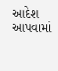આદેશ આપવામાં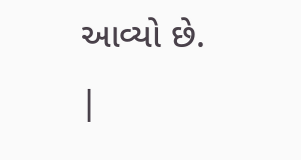આવ્યો છે.
|